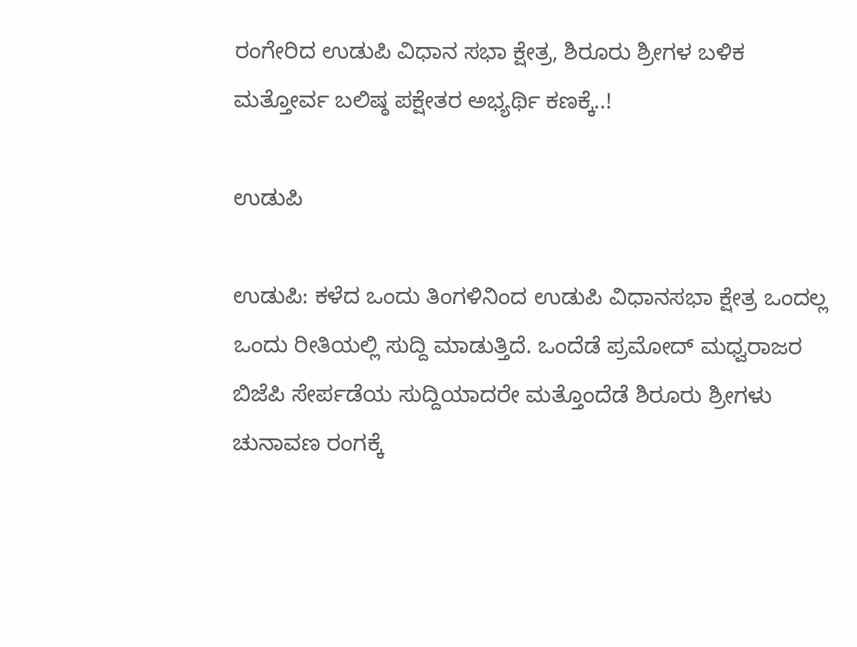ರಂಗೇರಿದ ಉಡುಪಿ ವಿಧಾನ ಸಭಾ ಕ್ಷೇತ್ರ, ಶಿರೂರು ಶ್ರೀಗಳ ಬಳಿಕ ಮತ್ತೋರ್ವ ಬಲಿಷ್ಠ ಪಕ್ಷೇತರ ಅಭ್ಯರ್ಥಿ ಕಣಕ್ಕೆ..!

ಉಡುಪಿ

ಉಡುಪಿ: ಕಳೆದ ಒಂದು ತಿಂಗಳಿನಿಂದ ಉಡುಪಿ ವಿಧಾನಸಭಾ ಕ್ಷೇತ್ರ ಒಂದಲ್ಲ ಒಂದು ರೀತಿಯಲ್ಲಿ ಸುದ್ದಿ ಮಾಡುತ್ತಿದೆ. ಒಂದೆಡೆ ಪ್ರಮೋದ್ ಮಧ್ವರಾಜರ ಬಿಜೆಪಿ ಸೇರ್ಪಡೆಯ ಸುದ್ದಿಯಾದರೇ ಮತ್ತೊಂದೆಡೆ ಶಿರೂರು ಶ್ರೀಗಳು ಚುನಾವಣ ರಂಗಕ್ಕೆ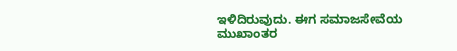ಇಳಿದಿರುವುದು. ಈಗ ಸಮಾಜಸೇವೆಯ ಮುಖಾಂತರ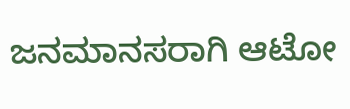ಜನಮಾನಸರಾಗಿ ಆಟೋ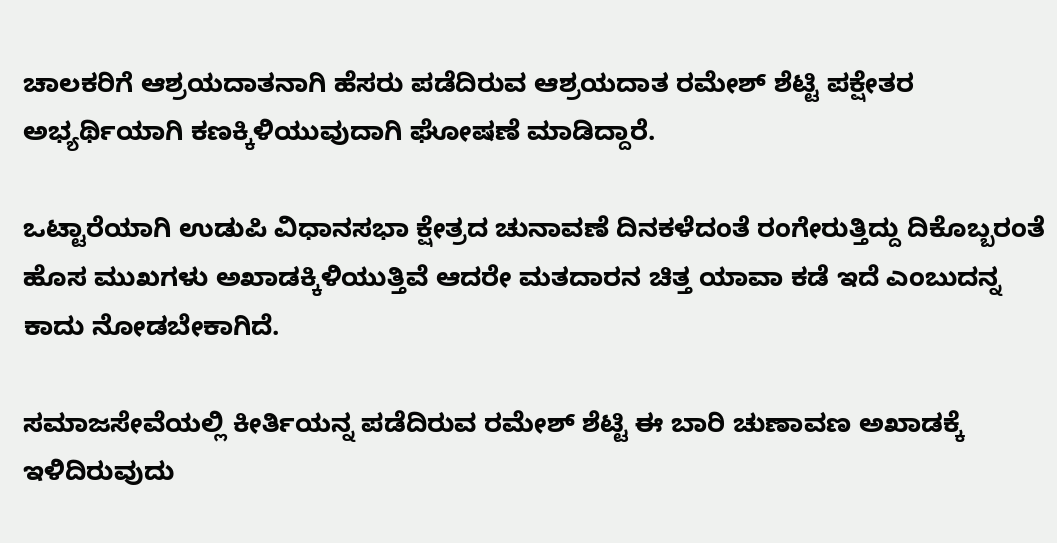ಚಾಲಕರಿಗೆ ಆಶ್ರಯದಾತನಾಗಿ ಹೆಸರು ಪಡೆದಿರುವ ಆಶ್ರಯದಾತ ರಮೇಶ್ ಶೆಟ್ಟಿ ಪಕ್ಷೇತರ ಅಭ್ಯರ್ಥಿಯಾಗಿ ಕಣಕ್ಕಿಳಿಯುವುದಾಗಿ ಘೋಷಣೆ ಮಾಡಿದ್ದಾರೆ.

ಒಟ್ಟಾರೆಯಾಗಿ ಉಡುಪಿ ವಿಧಾನಸಭಾ ಕ್ಷೇತ್ರದ ಚುನಾವಣೆ ದಿನಕಳೆದಂತೆ ರಂಗೇರುತ್ತಿದ್ದು ದಿಕೊಬ್ಬರಂತೆ ಹೊಸ ಮುಖಗಳು ಅಖಾಡಕ್ಕಿಳಿಯುತ್ತಿವೆ ಆದರೇ ಮತದಾರನ ಚಿತ್ತ ಯಾವಾ ಕಡೆ ಇದೆ ಎಂಬುದನ್ನ ಕಾದು ನೋಡಬೇಕಾಗಿದೆ.

ಸಮಾಜಸೇವೆಯಲ್ಲಿ ಕೀರ್ತಿಯನ್ನ ಪಡೆದಿರುವ ರಮೇಶ್ ಶೆಟ್ಟಿ ಈ ಬಾರಿ ಚುಣಾವಣ ಅಖಾಡಕ್ಕೆ ಇಳಿದಿರುವುದು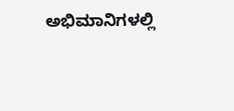ಅಭಿಮಾನಿಗಳಲ್ಲಿ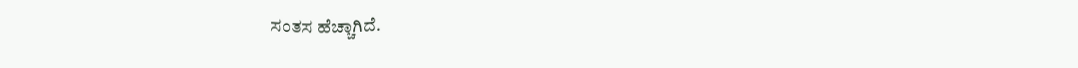ಸಂತಸ ಹೆಚ್ಚಾಗಿದೆ.